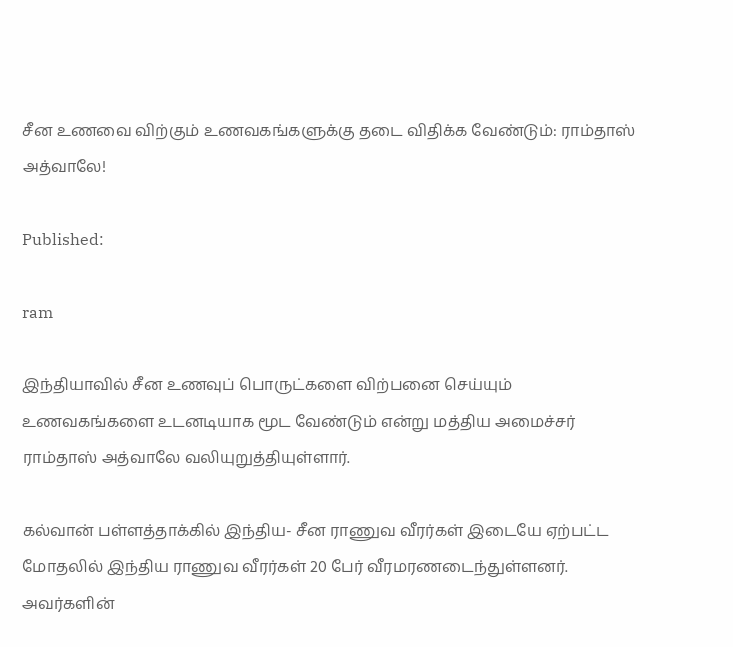சீன உணவை விற்கும் உணவகங்களுக்கு தடை விதிக்க வேண்டும்: ராம்தாஸ் அத்வாலே!

Published:

ram

இந்தியாவில் சீன உணவுப் பொருட்களை விற்பனை செய்யும் உணவகங்களை உடனடியாக மூட வேண்டும் என்று மத்திய அமைச்சர் ராம்தாஸ் அத்வாலே வலியுறுத்தியுள்ளார்.

கல்வான் பள்ளத்தாக்கில் இந்திய- சீன ராணுவ வீரர்கள் இடையே ஏற்பட்ட மோதலில் இந்திய ராணுவ வீரர்கள் 20 பேர் வீரமரணடைந்துள்ளனர். அவர்களின்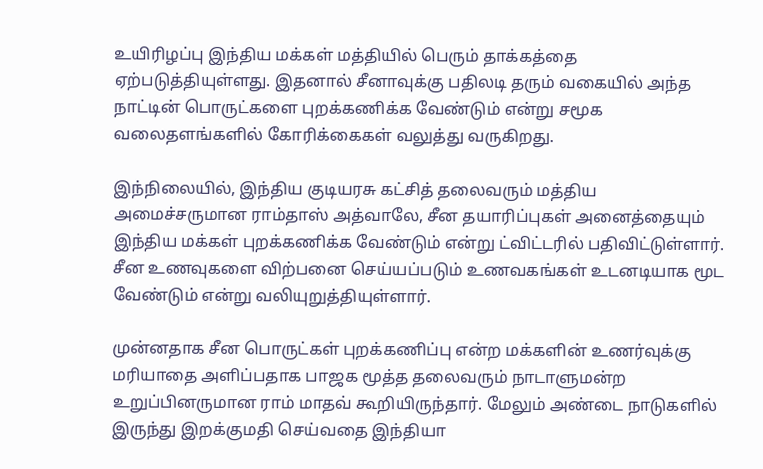உயிரிழப்பு இந்திய மக்கள் மத்தியில் பெரும் தாக்கத்தை ஏற்படுத்தியுள்ளது. இதனால் சீனாவுக்கு பதிலடி தரும் வகையில் அந்த நாட்டின் பொருட்களை புறக்கணிக்க வேண்டும் என்று சமூக வலைதளங்களில் கோரிக்கைகள் வலுத்து வருகிறது.

இந்நிலையில், இந்திய குடியரசு கட்சித் தலைவரும் மத்திய அமைச்சருமான ராம்தாஸ் அத்வாலே, சீன தயாரிப்புகள் அனைத்தையும் இந்திய மக்கள் புறக்கணிக்க வேண்டும் என்று ட்விட்டரில் பதிவிட்டுள்ளார். சீன உணவுகளை விற்பனை செய்யப்படும் உணவகங்கள் உடனடியாக மூட வேண்டும் என்று வலியுறுத்தியுள்ளார்.

முன்னதாக சீன பொருட்கள் புறக்கணிப்பு என்ற மக்களின் உணர்வுக்கு மரியாதை அளிப்பதாக பாஜக மூத்த தலைவரும் நாடாளுமன்ற உறுப்பினருமான ராம் மாதவ் கூறியிருந்தார். மேலும் அண்டை நாடுகளில் இருந்து இறக்குமதி செய்வதை இந்தியா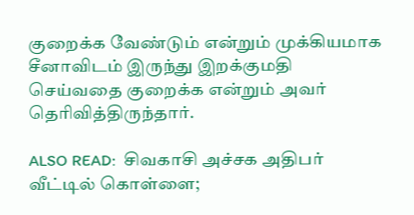குறைக்க வேண்டும் என்றும் முக்கியமாக சீனாவிடம் இருந்து இறக்குமதி செய்வதை குறைக்க என்றும் அவர் தெரிவித்திருந்தார்.

ALSO READ:  சிவகாசி அச்சக அதிபர் வீட்டில் கொள்ளை;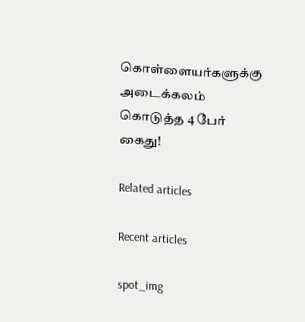கொள்ளையர்களுக்கு அடைக்கலம் கொடுத்த 4 பேர் கைது!

Related articles

Recent articles

spot_img